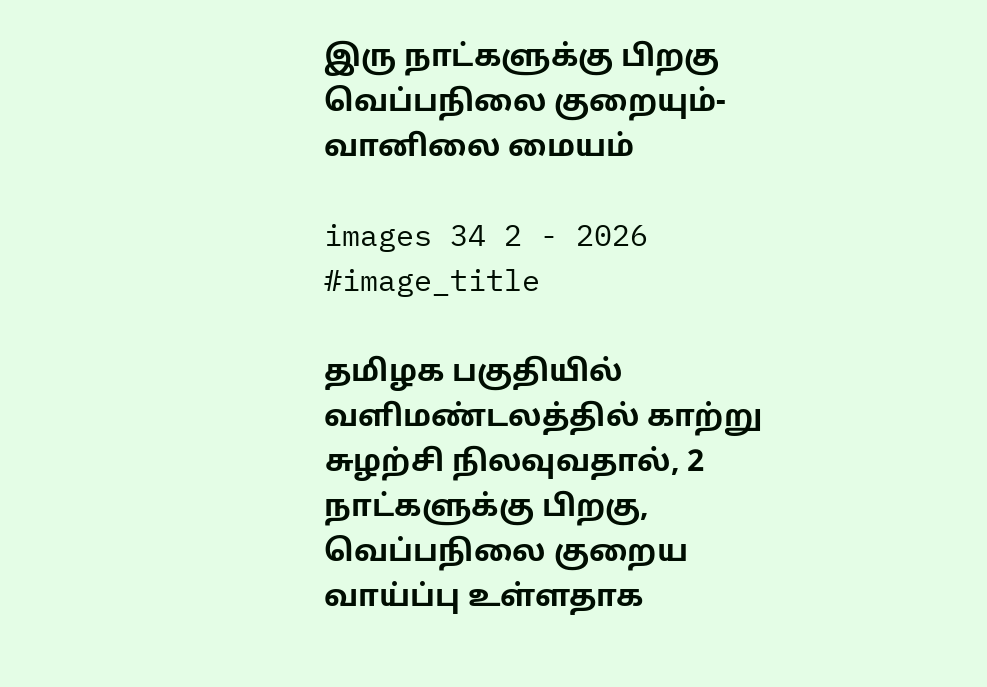இரு நாட்களுக்கு பிறகு வெப்பநிலை குறையும்- வானிலை மையம்

images 34 2 - 2026
#image_title

தமிழக பகுதியில் வளிமண்டலத்தில் காற்று சுழற்சி நிலவுவதால், 2 நாட்களுக்கு பிறகு, வெப்பநிலை குறைய வாய்ப்பு உள்ளதாக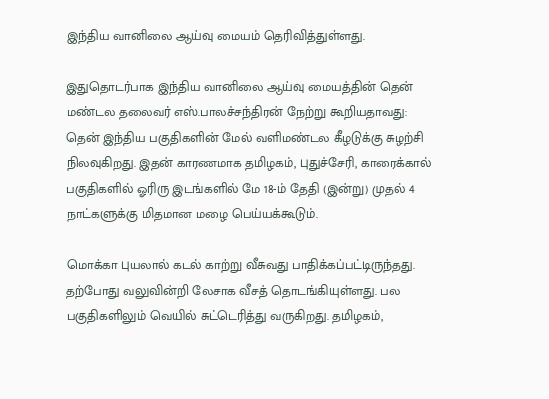இந்திய வானிலை ஆய்வு மையம் தெரிவித்துள்ளது.

இதுதொடர்பாக இந்திய வானிலை ஆய்வு மையத்தின் தென் மண்டல தலைவர் எஸ்.பாலச்சந்திரன் நேற்று கூறியதாவது: தென் இந்திய பகுதிகளின் மேல் வளிமண்டல கீழடுக்கு சுழற்சி நிலவுகிறது. இதன் காரணமாக தமிழகம், புதுச்சேரி, காரைக்கால் பகுதிகளில் ஓரிரு இடங்களில் மே 18-ம் தேதி (இன்று) முதல் 4 நாட்களுக்கு மிதமான மழை பெய்யக்கூடும்.

மொக்கா புயலால் கடல் காற்று வீசுவது பாதிக்கப்பட்டிருந்தது. தற்போது வலுவின்றி லேசாக வீசத் தொடங்கியுள்ளது. பல பகுதிகளிலும் வெயில் சுட்டெரித்து வருகிறது. தமிழகம்,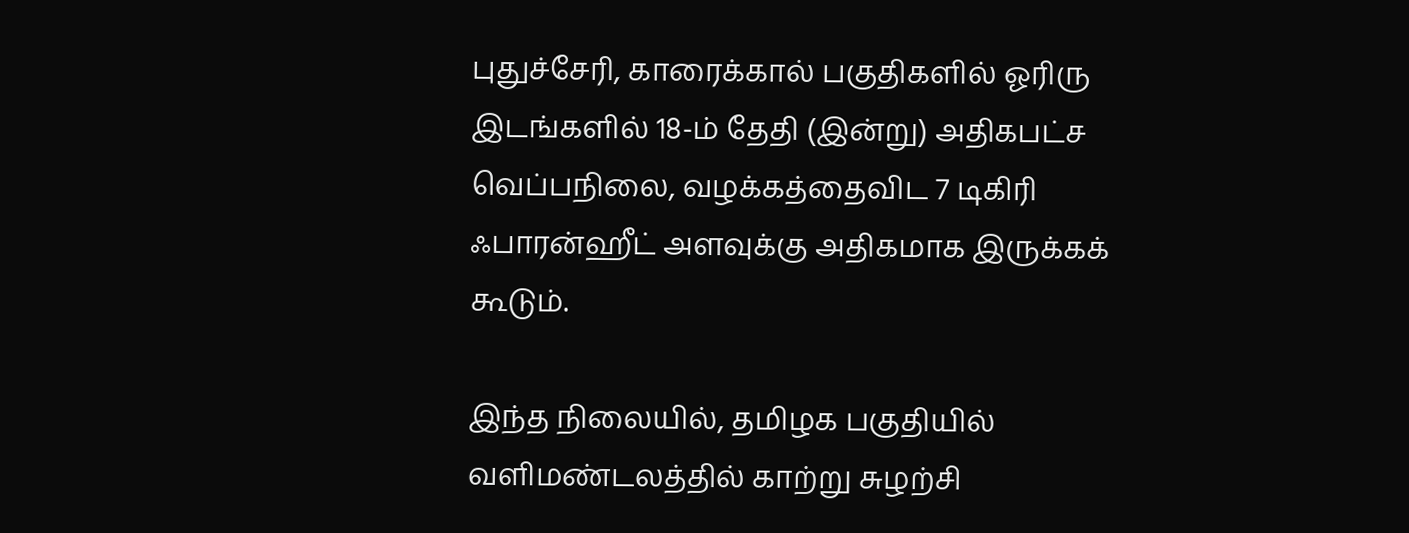புதுச்சேரி, காரைக்கால் பகுதிகளில் ஓரிரு இடங்களில் 18-ம் தேதி (இன்று) அதிகபட்ச வெப்பநிலை, வழக்கத்தைவிட 7 டிகிரி ஃபாரன்ஹீட் அளவுக்கு அதிகமாக இருக்கக் கூடும்.

இந்த நிலையில், தமிழக பகுதியில் வளிமண்டலத்தில் காற்று சுழற்சி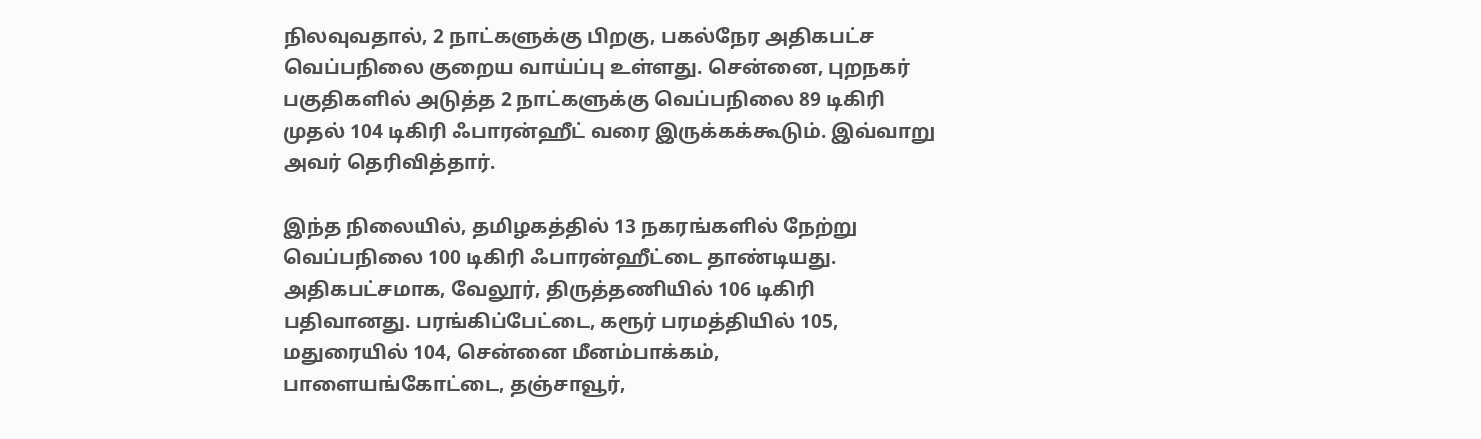நிலவுவதால், 2 நாட்களுக்கு பிறகு, பகல்நேர அதிகபட்ச வெப்பநிலை குறைய வாய்ப்பு உள்ளது. சென்னை, புறநகர் பகுதிகளில் அடுத்த 2 நாட்களுக்கு வெப்பநிலை 89 டிகிரி முதல் 104 டிகிரி ஃபாரன்ஹீட் வரை இருக்கக்கூடும். இவ்வாறு அவர் தெரிவித்தார்.

இந்த நிலையில், தமிழகத்தில் 13 நகரங்களில் நேற்று வெப்பநிலை 100 டிகிரி ஃபாரன்ஹீட்டை தாண்டியது. அதிகபட்சமாக, வேலூர், திருத்தணியில் 106 டிகிரி பதிவானது. பரங்கிப்பேட்டை, கரூர் பரமத்தியில் 105, மதுரையில் 104, சென்னை மீனம்பாக்கம், பாளையங்கோட்டை, தஞ்சாவூர்,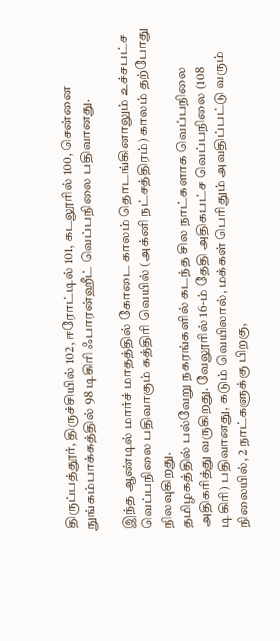திருப்பத்தூர், திருச்சியில் 102, ஈரோட்டில் 101, கடலூரில் 100, சென்னை நுங்கம்பாக்கத்தில் 98 டிகிரி ஃபாரன்ஹீட் வெப்பநிலை பதிவானது.

இந்த ஆண்டில் மார்ச் மாதத்தில் கோடை காலம் தொடங்கினாலும் உச்சபட்ச வெப்பநிலை பதிவாகும் கத்திரி வெயில் (அக்னி நட்சத்திரம்) காலம் தற்போது நிலவுகிறது.
தமிழகத்தில் பல்வேறு நகரங்களில் கடந்த சில நாட்களாக வெப்பநிலை அதிகரித்து வருகிறது. வேலூரில் 16-ம் தேதி அதிகபட்ச வெப்பநிலை (108 டிகிரி) பதிவானது, கடும் வெயிலால், மக்கள் பெரிதும் அவதிப்பட்டு வரும் நிலையில், 2 நாட்களுக்கு பிறகு,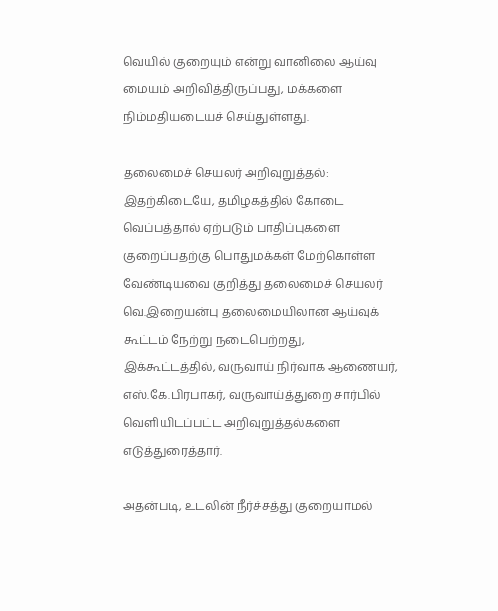வெயில் குறையும் என்று வானிலை ஆய்வு மையம் அறிவித்திருப்பது, மக்களை நிம்மதியடையச் செய்துள்ளது.

தலைமைச் செயலர் அறிவுறுத்தல்: இதற்கிடையே, தமிழகத்தில் கோடை வெப்பத்தால் ஏற்படும் பாதிப்புகளை குறைப்பதற்கு பொதுமக்கள் மேற்கொள்ள வேண்டியவை குறித்து தலைமைச் செயலர் வெ.இறையன்பு தலைமையிலான ஆய்வுக் கூட்டம் நேற்று நடைபெற்றது, இக்கூட்டத்தில், வருவாய் நிர்வாக ஆணையர், எஸ்.கே.பிரபாகர், வருவாய்த்துறை சார்பில் வெளியிடப்பட்ட அறிவுறுத்தல்களை எடுத்துரைத்தார்.

அதன்படி, உடலின் நீர்ச்சத்து குறையாமல்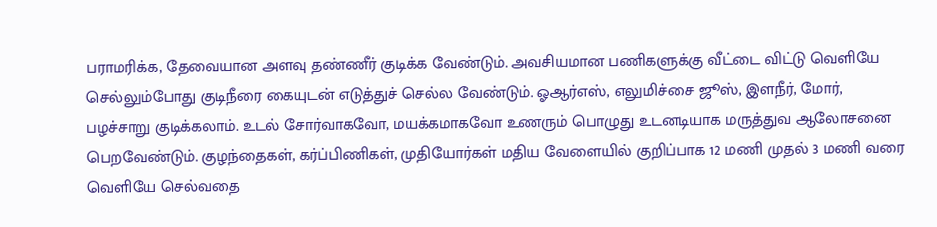பராமரிக்க, தேவையான அளவு தண்ணீர் குடிக்க வேண்டும். அவசியமான பணிகளுக்கு வீட்டை விட்டு வெளியே செல்லும்போது குடிநீரை கையுடன் எடுத்துச் செல்ல வேண்டும். ஓஆர்எஸ், எலுமிச்சை ஜூஸ், இளநீர், மோர், பழச்சாறு குடிக்கலாம். உடல் சோர்வாகவோ, மயக்கமாகவோ உணரும் பொழுது உடனடியாக மருத்துவ ஆலோசனை பெறவேண்டும். குழந்தைகள், கர்ப்பிணிகள், முதியோர்கள் மதிய வேளையில் குறிப்பாக 12 மணி முதல் 3 மணி வரை வெளியே செல்வதை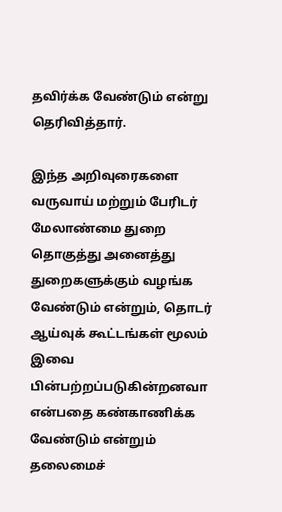தவிர்க்க வேண்டும் என்று தெரிவித்தார்.

இந்த அறிவுரைகளை வருவாய் மற்றும் பேரிடர் மேலாண்மை துறை தொகுத்து அனைத்து துறைகளுக்கும் வழங்க வேண்டும் என்றும், தொடர் ஆய்வுக் கூட்டங்கள் மூலம் இவை பின்பற்றப்படுகின்றனவா என்பதை கண்காணிக்க வேண்டும் என்றும் தலைமைச்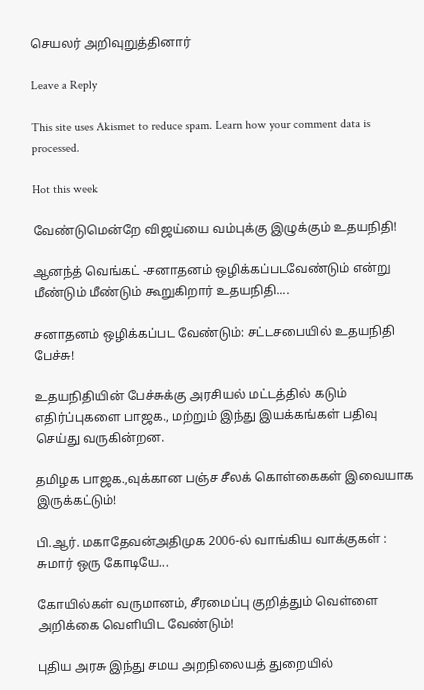செயலர் அறிவுறுத்தினார்

Leave a Reply

This site uses Akismet to reduce spam. Learn how your comment data is processed.

Hot this week

வேண்டுமென்றே விஜய்யை வம்புக்கு இழுக்கும் உதயநிதி!

ஆனந்த் வெங்கட் -சனாதனம் ஒழிக்கப்படவேண்டும் என்று மீண்டும் மீண்டும் கூறுகிறார் உதயநிதி....

சனாதனம் ஒழிக்கப்பட வேண்டும்: சட்டசபையில் உதயநிதி பேச்சு!

உதயநிதியின் பேச்சுக்கு அரசியல் மட்டத்தில் கடும் எதிர்ப்புகளை பாஜக., மற்றும் இந்து இயக்கங்கள் பதிவு செய்து வருகின்றன.

தமிழக பாஜக.,வுக்கான பஞ்ச சீலக் கொள்கைகள் இவையாக இருக்கட்டும்!

பி.ஆர். மகாதேவன்அதிமுக 2006-ல் வாங்கிய வாக்குகள் : சுமார் ஒரு கோடியே...

கோயில்கள் வருமானம், சீரமைப்பு குறித்தும் வெள்ளை அறிக்கை வெளியிட வேண்டும்!

புதிய அரசு இந்து சமய அறநிலையத் துறையில்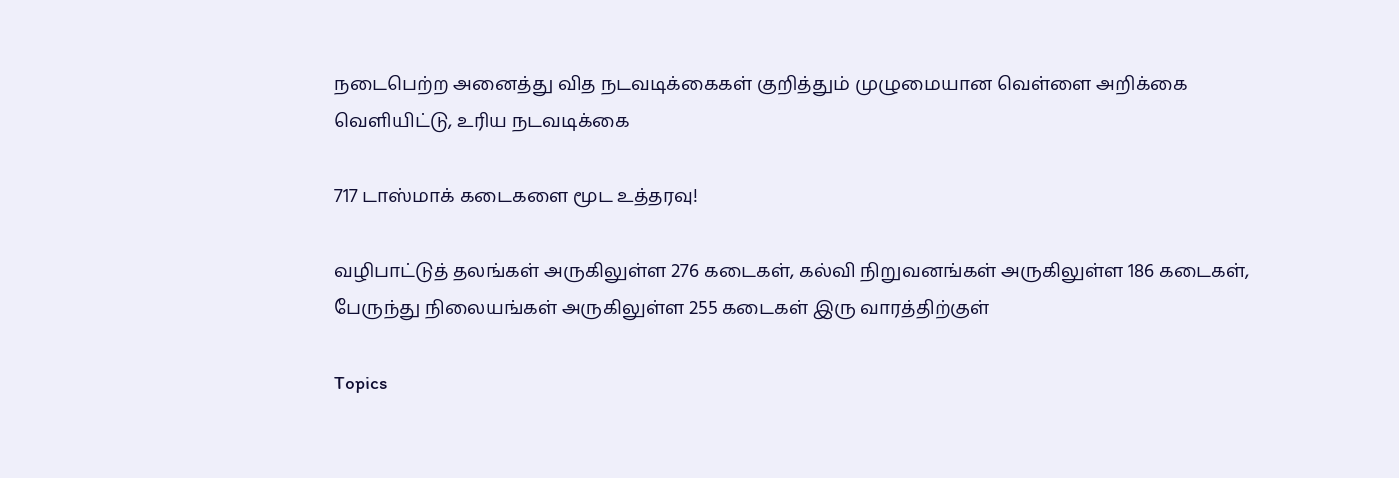நடைபெற்ற அனைத்து வித நடவடிக்கைகள் குறித்தும் முழுமையான வெள்ளை அறிக்கை வெளியிட்டு, உரிய நடவடிக்கை

717 டாஸ்மாக் கடைகளை மூட உத்தரவு!

வழிபாட்டுத் தலங்கள் அருகிலுள்ள 276 கடைகள், கல்வி நிறுவனங்கள் அருகிலுள்ள 186 கடைகள், பேருந்து நிலையங்கள் அருகிலுள்ள 255 கடைகள் இரு வாரத்திற்குள்

Topics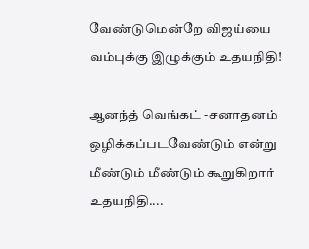வேண்டுமென்றே விஜய்யை வம்புக்கு இழுக்கும் உதயநிதி!

ஆனந்த் வெங்கட் -சனாதனம் ஒழிக்கப்படவேண்டும் என்று மீண்டும் மீண்டும் கூறுகிறார் உதயநிதி....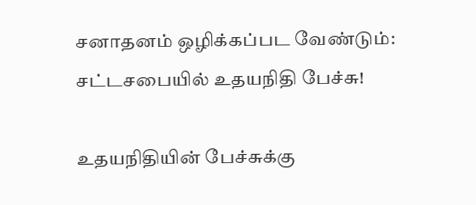சனாதனம் ஒழிக்கப்பட வேண்டும்: சட்டசபையில் உதயநிதி பேச்சு!

உதயநிதியின் பேச்சுக்கு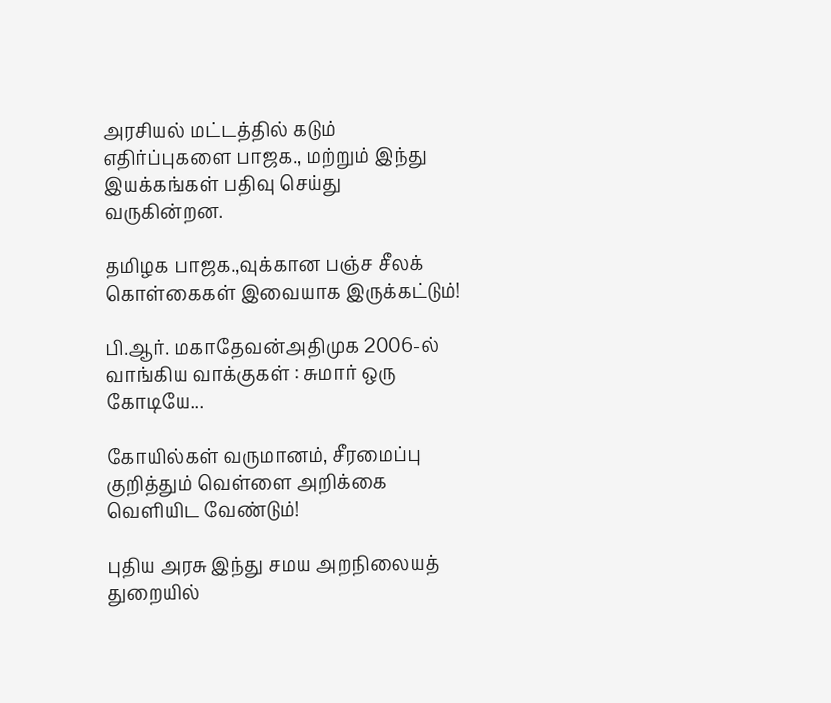அரசியல் மட்டத்தில் கடும் எதிர்ப்புகளை பாஜக., மற்றும் இந்து இயக்கங்கள் பதிவு செய்து வருகின்றன.

தமிழக பாஜக.,வுக்கான பஞ்ச சீலக் கொள்கைகள் இவையாக இருக்கட்டும்!

பி.ஆர். மகாதேவன்அதிமுக 2006-ல் வாங்கிய வாக்குகள் : சுமார் ஒரு கோடியே...

கோயில்கள் வருமானம், சீரமைப்பு குறித்தும் வெள்ளை அறிக்கை வெளியிட வேண்டும்!

புதிய அரசு இந்து சமய அறநிலையத் துறையில்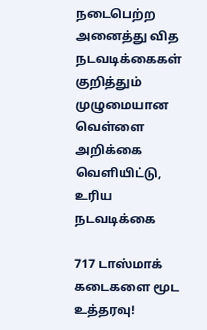நடைபெற்ற அனைத்து வித நடவடிக்கைகள் குறித்தும் முழுமையான வெள்ளை அறிக்கை வெளியிட்டு, உரிய நடவடிக்கை

717 டாஸ்மாக் கடைகளை மூட உத்தரவு!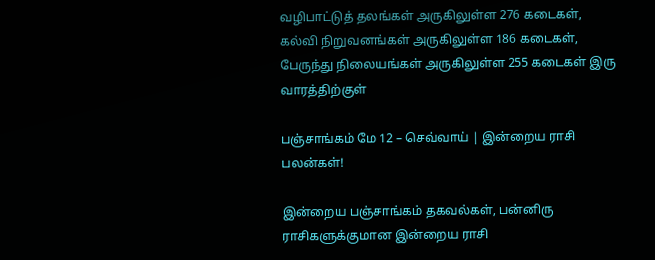வழிபாட்டுத் தலங்கள் அருகிலுள்ள 276 கடைகள், கல்வி நிறுவனங்கள் அருகிலுள்ள 186 கடைகள், பேருந்து நிலையங்கள் அருகிலுள்ள 255 கடைகள் இரு வாரத்திற்குள்

பஞ்சாங்கம் மே 12 – செவ்வாய் | இன்றைய ராசி பலன்கள்!

இன்றைய பஞ்சாங்கம் தகவல்கள், பன்னிரு ராசிகளுக்குமான இன்றைய ராசி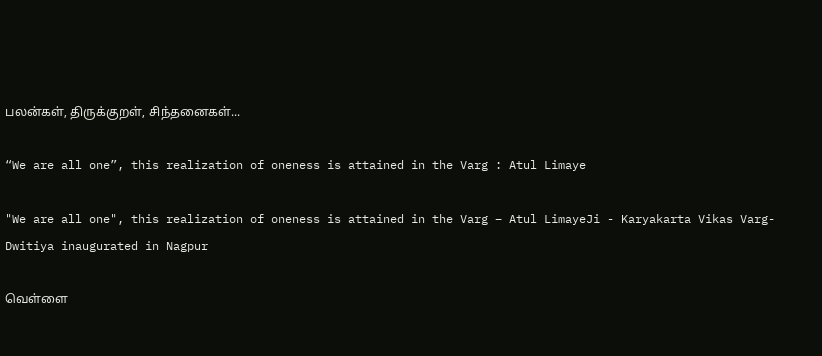பலன்கள், திருக்குறள், சிந்தனைகள்...

“We are all one”, this realization of oneness is attained in the Varg : Atul Limaye

"We are all one", this realization of oneness is attained in the Varg – Atul LimayeJi - Karyakarta Vikas Varg-Dwitiya inaugurated in Nagpur

வெள்ளை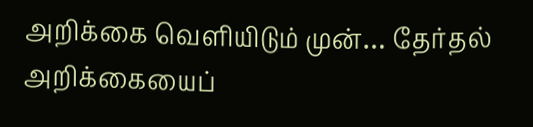அறிக்கை வெளியிடும் முன்… தேர்தல் அறிக்கையைப்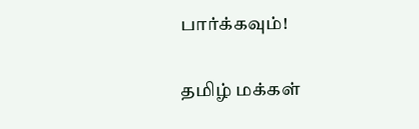பார்க்கவும்!

தமிழ் மக்கள்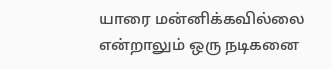யாரை மன்னிக்கவில்லை என்றாலும் ஒரு நடிகனை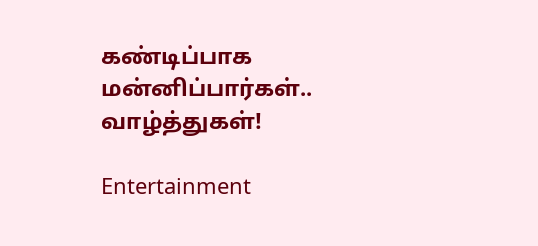கண்டிப்பாக மன்னிப்பார்கள்.. வாழ்த்துகள்!

Entertainment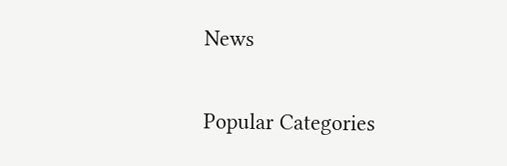News

Popular Categories